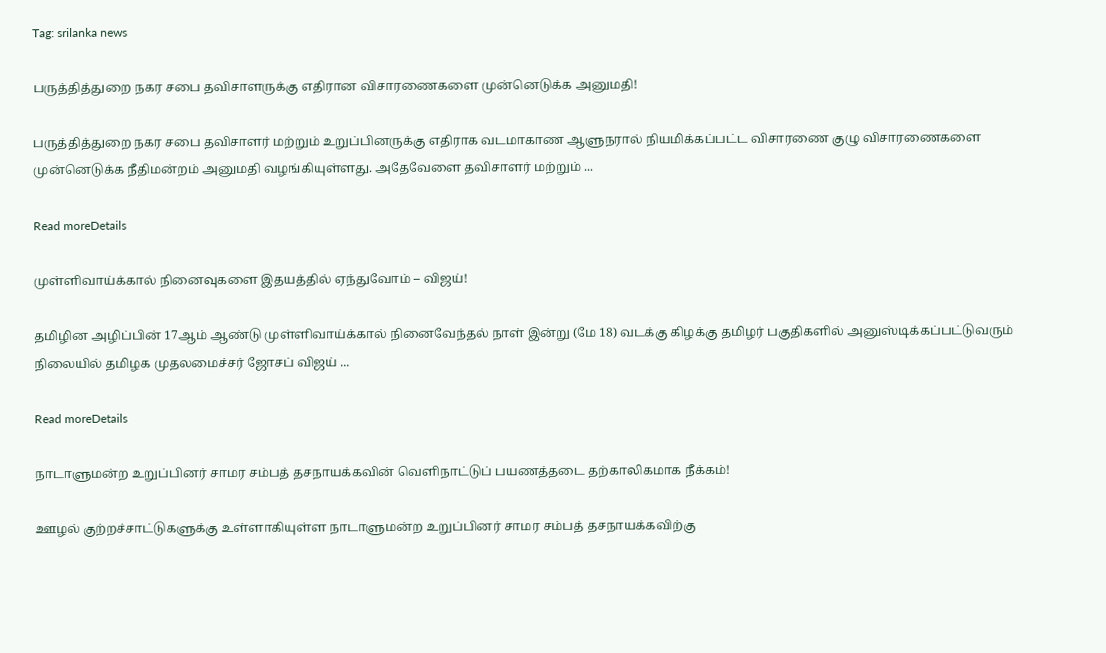Tag: srilanka news

பருத்தித்துறை நகர சபை தவிசாளருக்கு எதிரான விசாரணைகளை முன்னெடுக்க அனுமதி!

பருத்தித்துறை நகர சபை தவிசாளர் மற்றும் உறுப்பினருக்கு எதிராக வடமாகாண ஆளுநரால் நியமிக்கப்பட்ட விசாரணை குழு விசாரணைகளை முன்னெடுக்க நீதிமன்றம் அனுமதி வழங்கியுள்ளது. அதேவேளை தவிசாளர் மற்றும் ...

Read moreDetails

முள்ளிவாய்க்கால் நினைவுகளை இதயத்தில் ஏந்துவோம் – விஜய்!

தமிழின அழிப்பின் 17ஆம் ஆண்டு முள்ளிவாய்க்கால் நினைவேந்தல் நாள் இன்று (மே 18) வடக்கு கிழக்கு தமிழர் பகுதிகளில் அனுஸ்டிக்கப்பட்டுவரும் நிலையில் தமிழக முதலமைச்சர் ஜோசப் விஜய் ...

Read moreDetails

நாடாளுமன்ற உறுப்பினர் சாமர சம்பத் தசநாயக்கவின் வெளிநாட்டுப் பயணத்தடை தற்காலிகமாக நீக்கம்!

ஊழல் குற்றச்சாட்டுகளுக்கு உள்ளாகியுள்ள நாடாளுமன்ற உறுப்பினர் சாமர சம்பத் தசநாயக்கவிற்கு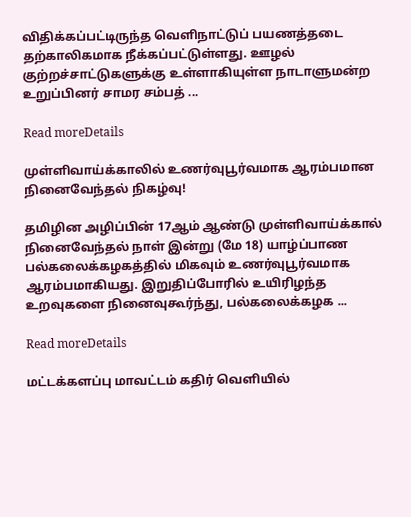விதிக்கப்பட்டிருந்த வெளிநாட்டுப் பயணத்தடை தற்காலிகமாக நீக்கப்பட்டுள்ளது. ஊழல் குற்றச்சாட்டுகளுக்கு உள்ளாகியுள்ள நாடாளுமன்ற உறுப்பினர் சாமர சம்பத் ...

Read moreDetails

முள்ளிவாய்க்காலில் உணர்வுபூர்வமாக ஆரம்பமான நினைவேந்தல் நிகழ்வு!

தமிழின அழிப்பின் 17ஆம் ஆண்டு முள்ளிவாய்க்கால் நினைவேந்தல் நாள் இன்று (மே 18) யாழ்ப்பாண பல்கலைக்கழகத்தில் மிகவும் உணர்வுபூர்வமாக ஆரம்பமாகியது. இறுதிப்போரில் உயிரிழந்த உறவுகளை நினைவுகூர்ந்து, பல்கலைக்கழக ...

Read moreDetails

மட்டக்களப்பு மாவட்டம் கதிர் வெளியில்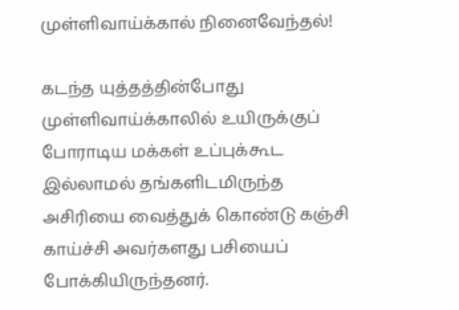முள்ளிவாய்க்கால் நினைவேந்தல்!

கடந்த யுத்தத்தின்போது முள்ளிவாய்க்காலில் உயிருக்குப் போராடிய மக்கள் உப்புக்கூட இல்லாமல் தங்களிடமிருந்த அசிரியை வைத்துக் கொண்டு கஞ்சி காய்ச்சி அவர்களது பசியைப் போக்கியிருந்தனர்.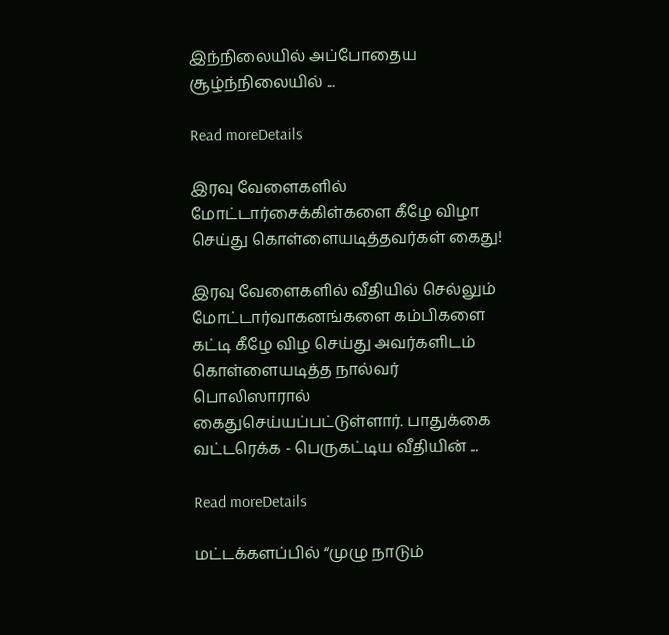இந்நிலையில் அப்போதைய சூழ்ந்நிலையில் ...

Read moreDetails

இரவு வேளைகளில் மோட்டார்சைக்கிள்களை கீழே விழா செய்து கொள்ளையடித்தவர்கள் கைது!

இரவு வேளைகளில் வீதியில் செல்லும் மோட்டார்வாகனங்களை கம்பிகளை கட்டி கீழே விழ செய்து அவர்களிடம் கொள்ளையடித்த நால்வர் பொலிஸாரால் கைதுசெய்யப்பட்டுள்ளார். பாதுக்கை வட்டரெக்க - பெருகட்டிய வீதியின் ...

Read moreDetails

மட்டக்களப்பில் “முழு நாடும்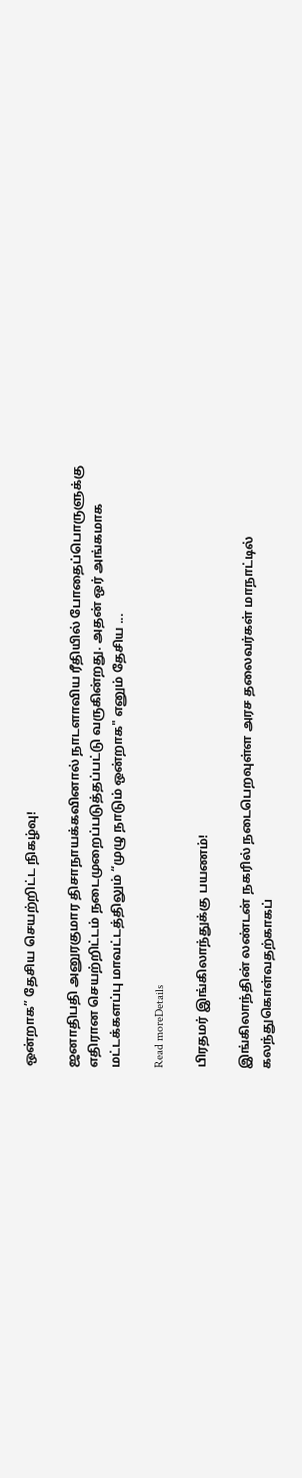ஒன்றாக” தேசிய செயற்றிட்ட நிகழ்வு!

ஜனாதிபதி அனுரகுமார திசாநாயக்கவினால் நாடளாவிய ரீதியில் போதைப்பொருளுக்கு எதிரான செயற்றிட்டம் நடைமுறைப்படுத்தப்பட்டு வருகின்றது. அதன் ஒர் அங்கமாக மட்டக்களப்பு மாவட்டத்திலும் “முழு நாடும் ஒன்றாக" எனும் தேசிய ...

Read moreDetails

பிரதமர் இங்கிலாந்துக்கு பயணம்!

இங்கிலாந்தின் லண்டன் நகரில் நடைபெறவுள்ள அரச தலைவர்கள் மாநாட்டில் கலந்துகொள்வதற்காகப்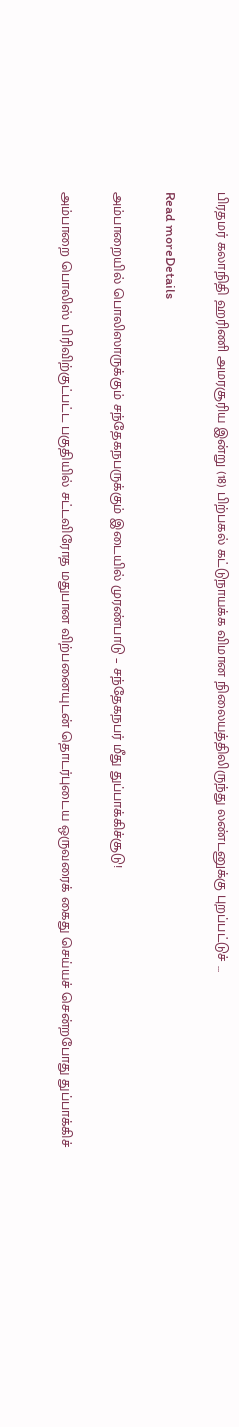பிரதமர் கலாநிதி ஹரிணி அமரசூரிய இன்று (18) பிற்பகல் கட்டுநாயக்க விமான நிலையத்திலிருந்து லண்டனுக்கு புறப்பட்டுச் ...

Read moreDetails

அம்பாறையில் பொலிஸாருக்கும் சந்தேகநபருக்கும் இடையில் முரண்பாடு – சந்தேகநபர் மீது துப்பாக்கிச்சூடு!

அம்பாறை பொலிஸ் பிரிவிற்குட்பட்ட பகுதியில் சட்டவிரோத மதுபான விற்பனையுடன் தொடர்புடைய ஒருவரைக் கைது செய்யச் சென்றபோது துப்பாக்கிச்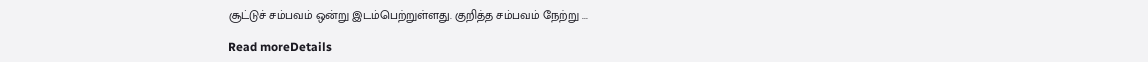சூட்டுச் சம்பவம் ஒன்று இடம்பெற்றுள்ளது. குறித்த சம்பவம் நேற்று ...

Read moreDetails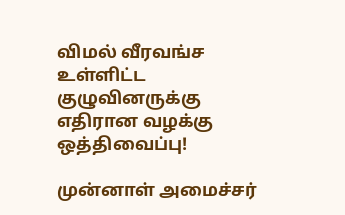விமல் வீரவங்ச உள்ளிட்ட குழுவினருக்கு எதிரான வழக்கு ஒத்திவைப்பு!

முன்னாள் அமைச்சர்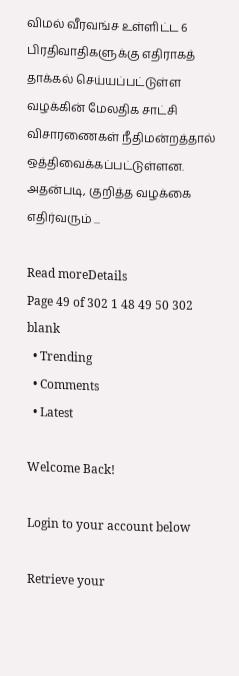விமல் வீரவங்ச உள்ளிட்ட 6 பிரதிவாதிகளுக்கு எதிராகத் தாக்கல் செய்யப்பட்டுள்ள வழக்கின் மேலதிக சாட்சி விசாரணைகள் நீதிமன்றத்தால் ஒத்திவைக்கப்பட்டுள்ளன. அதன்படி, குறித்த வழக்கை எதிர்வரும் ...

Read moreDetails
Page 49 of 302 1 48 49 50 302
blank
  • Trending
  • Comments
  • Latest

Welcome Back!

Login to your account below

Retrieve your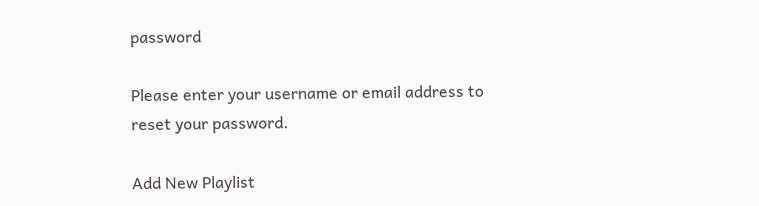password

Please enter your username or email address to reset your password.

Add New Playlist